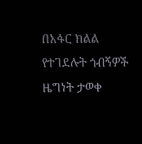በአፋር ክልል የተገደሉት ጎብኝዎች ዜግነት ታወቀ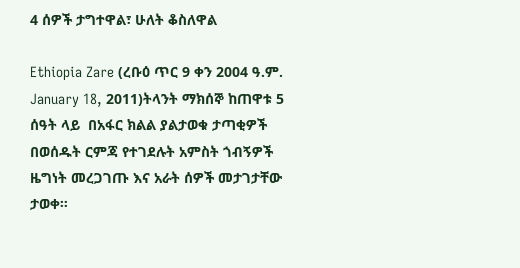4 ሰዎች ታግተዋል፣ ሁለት ቆስለዋል

Ethiopia Zare (ረቡዕ ጥር 9 ቀን 2004 ዓ.ም. January 18, 2011)ትላንት ማክሰኞ ከጠዋቱ 5 ሰዓት ላይ  በአፋር ክልል ያልታወቁ ታጣቂዎች በወሰዱት ርምጃ የተገደሉት አምስት ጎብኝዎች ዜግነት መረጋገጡ እና አራት ሰዎች መታገታቸው ታወቀ።